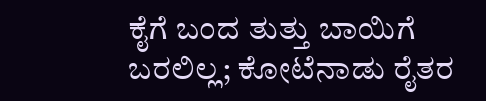ಕೈಗೆ ಬಂದ ತುತ್ತು ಬಾಯಿಗೆ ಬರಲಿಲ್ಲ; ಕೋಟೆನಾಡು ರೈತರ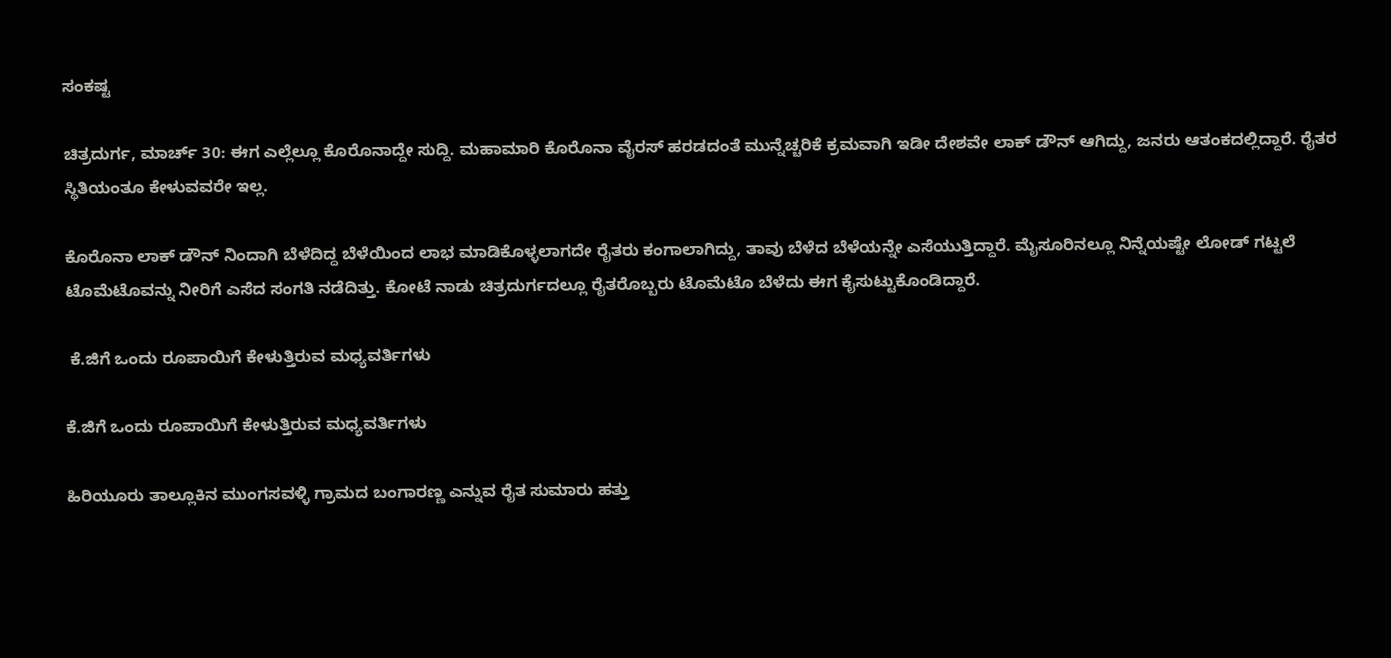ಸಂಕಷ್ಟ

ಚಿತ್ರದುರ್ಗ, ಮಾರ್ಚ್ 30: ಈಗ ಎಲ್ಲೆಲ್ಲೂ ಕೊರೊನಾದ್ದೇ ಸುದ್ದಿ. ಮಹಾಮಾರಿ ಕೊರೊನಾ ವೈರಸ್ ಹರಡದಂತೆ ಮುನ್ನೆಚ್ಚರಿಕೆ ಕ್ರಮವಾಗಿ ಇಡೀ ದೇಶವೇ ಲಾಕ್ ಡೌನ್ ಆಗಿದ್ದು, ಜನರು ಆತಂಕದಲ್ಲಿದ್ದಾರೆ. ರೈತರ ಸ್ಥಿತಿಯಂತೂ ಕೇಳುವವರೇ ಇಲ್ಲ.

ಕೊರೊನಾ ಲಾಕ್ ಡೌನ್ ನಿಂದಾಗಿ ಬೆಳೆದಿದ್ದ ಬೆಳೆಯಿಂದ ಲಾಭ ಮಾಡಿಕೊಳ್ಳಲಾಗದೇ ರೈತರು ಕಂಗಾಲಾಗಿದ್ದು, ತಾವು ಬೆಳೆದ ಬೆಳೆಯನ್ನೇ ಎಸೆಯುತ್ತಿದ್ದಾರೆ. ಮೈಸೂರಿನಲ್ಲೂ ನಿನ್ನೆಯಷ್ಟೇ ಲೋಡ್ ಗಟ್ಟಲೆ ಟೊಮೆಟೊವನ್ನು ನೀರಿಗೆ ಎಸೆದ ಸಂಗತಿ ನಡೆದಿತ್ತು. ಕೋಟೆ ನಾಡು ಚಿತ್ರದುರ್ಗದಲ್ಲೂ ರೈತರೊಬ್ಬರು ಟೊಮೆಟೊ ಬೆಳೆದು ಈಗ ಕೈಸುಟ್ಟುಕೊಂಡಿದ್ದಾರೆ.

 ಕೆ.ಜಿಗೆ ಒಂದು ರೂಪಾಯಿಗೆ ಕೇಳುತ್ತಿರುವ ಮಧ್ಯವರ್ತಿಗಳು

ಕೆ.ಜಿಗೆ ಒಂದು ರೂಪಾಯಿಗೆ ಕೇಳುತ್ತಿರುವ ಮಧ್ಯವರ್ತಿಗಳು

ಹಿರಿಯೂರು ತಾಲ್ಲೂಕಿನ ಮುಂಗಸವಳ್ಳಿ ಗ್ರಾಮದ ಬಂಗಾರಣ್ಣ ಎನ್ನುವ ರೈತ ಸುಮಾರು ಹತ್ತು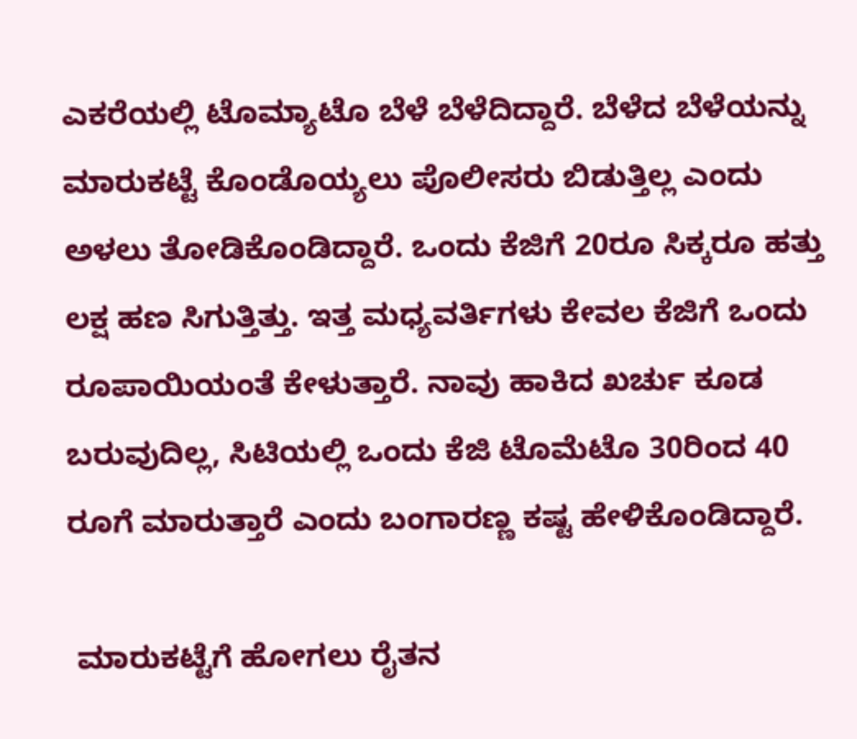ಎಕರೆಯಲ್ಲಿ ಟೊಮ್ಯಾಟೊ ಬೆಳೆ ಬೆಳೆದಿದ್ದಾರೆ. ಬೆಳೆದ ಬೆಳೆಯನ್ನು ಮಾರುಕಟ್ಟೆ ಕೊಂಡೊಯ್ಯಲು ಪೊಲೀಸರು ಬಿಡುತ್ತಿಲ್ಲ ಎಂದು ಅಳಲು ತೋಡಿಕೊಂಡಿದ್ದಾರೆ. ಒಂದು ಕೆಜಿಗೆ 20ರೂ ಸಿಕ್ಕರೂ ಹತ್ತು ಲಕ್ಷ ಹಣ ಸಿಗುತ್ತಿತ್ತು. ಇತ್ತ ಮಧ್ಯವರ್ತಿಗಳು ಕೇವಲ ಕೆಜಿಗೆ ಒಂದು ರೂಪಾಯಿಯಂತೆ ಕೇಳುತ್ತಾರೆ. ನಾವು ಹಾಕಿದ ಖರ್ಚು ಕೂಡ ಬರುವುದಿಲ್ಲ, ಸಿಟಿಯಲ್ಲಿ ಒಂದು ಕೆಜಿ ಟೊಮೆಟೊ 30ರಿಂದ 40 ರೂಗೆ ಮಾರುತ್ತಾರೆ ಎಂದು ಬಂಗಾರಣ್ಣ ಕಷ್ಟ ಹೇಳಿಕೊಂಡಿದ್ದಾರೆ.

 ಮಾರುಕಟ್ಟೆಗೆ ಹೋಗಲು ರೈತನ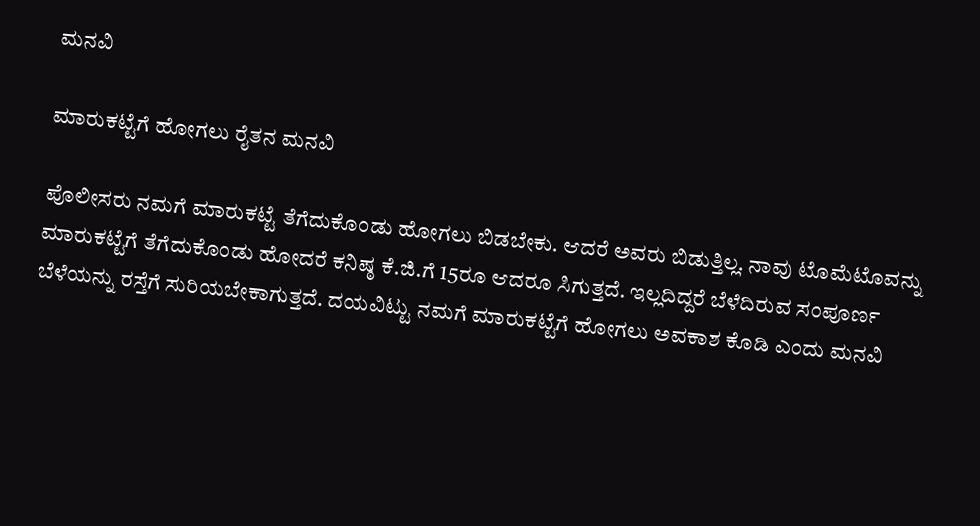ಮನವಿ

ಮಾರುಕಟ್ಟೆಗೆ ಹೋಗಲು ರೈತನ ಮನವಿ

ಪೊಲೀಸರು ನಮಗೆ ಮಾರುಕಟ್ಟೆ ತೆಗೆದುಕೊಂಡು ಹೋಗಲು ಬಿಡಬೇಕು. ಆದರೆ ಅವರು ಬಿಡುತ್ತಿಲ್ಲ. ನಾವು ಟೊಮೆಟೊವನ್ನು ಮಾರುಕಟ್ಟೆಗೆ ತೆಗೆದುಕೊಂಡು ಹೋದರೆ ಕನಿಷ್ಠ ಕೆ.ಜಿ.ಗೆ 15ರೂ ಆದರೂ ಸಿಗುತ್ತದೆ. ಇಲ್ಲದಿದ್ದರೆ ಬೆಳೆದಿರುವ ಸಂಪೂರ್ಣ ಬೆಳೆಯನ್ನು ರಸ್ತೆಗೆ ಸುರಿಯಬೇಕಾಗುತ್ತದೆ. ದಯವಿಟ್ಟು ನಮಗೆ ಮಾರುಕಟ್ಟೆಗೆ ಹೋಗಲು ಅವಕಾಶ ಕೊಡಿ ಎಂದು ಮನವಿ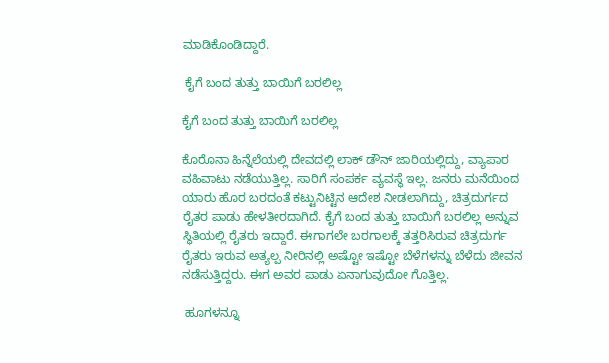ಮಾಡಿಕೊಂಡಿದ್ದಾರೆ.

 ಕೈಗೆ ಬಂದ ತುತ್ತು ಬಾಯಿಗೆ ಬರಲಿಲ್ಲ

ಕೈಗೆ ಬಂದ ತುತ್ತು ಬಾಯಿಗೆ ಬರಲಿಲ್ಲ

ಕೊರೊನಾ ಹಿನ್ನೆಲೆಯಲ್ಲಿ ದೇವದಲ್ಲಿ ಲಾಕ್ ಡೌನ್ ಜಾರಿಯಲ್ಲಿದ್ದು, ವ್ಯಾಪಾರ ವಹಿವಾಟು ನಡೆಯುತ್ತಿಲ್ಲ. ಸಾರಿಗೆ ಸಂಪರ್ಕ ವ್ಯವಸ್ಥೆ ಇಲ್ಲ. ಜನರು ಮನೆಯಿಂದ ಯಾರು ಹೊರ ಬರದಂತೆ ಕಟ್ಟುನಿಟ್ಟಿನ ಆದೇಶ ನೀಡಲಾಗಿದ್ದು, ಚಿತ್ರದುರ್ಗದ ರೈತರ ಪಾಡು ಹೇಳತೀರದಾಗಿದೆ. ಕೈಗೆ ಬಂದ ತುತ್ತು ಬಾಯಿಗೆ ಬರಲಿಲ್ಲ ಅನ್ನುವ ಸ್ಥಿತಿಯಲ್ಲಿ ರೈತರು ಇದ್ದಾರೆ. ಈಗಾಗಲೇ ಬರಗಾಲಕ್ಕೆ ತತ್ತರಿಸಿರುವ ಚಿತ್ರದುರ್ಗ ರೈತರು ಇರುವ ಅತ್ಯಲ್ಪ ನೀರಿನಲ್ಲಿ ಅಷ್ಟೋ ಇಷ್ಟೋ ಬೆಳೆಗಳನ್ನು ಬೆಳೆದು ಜೀವನ ನಡೆಸುತ್ತಿದ್ದರು. ಈಗ ಅವರ ಪಾಡು ಏನಾಗುವುದೋ ಗೊತ್ತಿಲ್ಲ.

 ಹೂಗಳನ್ನೂ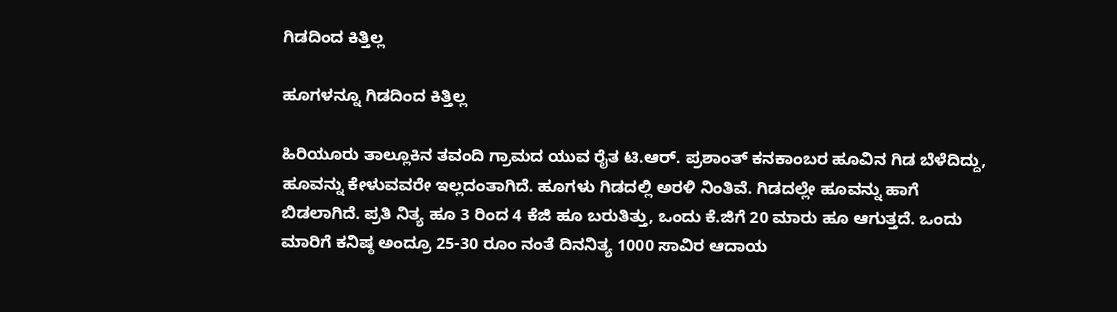ಗಿಡದಿಂದ ಕಿತ್ತಿಲ್ಲ

ಹೂಗಳನ್ನೂ ಗಿಡದಿಂದ ಕಿತ್ತಿಲ್ಲ

ಹಿರಿಯೂರು ತಾಲ್ಲೂಕಿನ ತವಂದಿ ಗ್ರಾಮದ ಯುವ ರೈತ ಟಿ.ಆರ್. ಪ್ರಶಾಂತ್ ಕನಕಾಂಬರ ಹೂವಿನ ಗಿಡ ಬೆಳೆದಿದ್ದು, ಹೂವನ್ನು ಕೇಳುವವರೇ ಇಲ್ಲದಂತಾಗಿದೆ. ಹೂಗಳು ಗಿಡದಲ್ಲಿ ಅರಳಿ ನಿಂತಿವೆ. ಗಿಡದಲ್ಲೇ ಹೂವನ್ನು ಹಾಗೆ ಬಿಡಲಾಗಿದೆ. ಪ್ರತಿ ನಿತ್ಯ ಹೂ 3 ರಿಂದ 4 ಕೆಜಿ ಹೂ ಬರುತಿತ್ತು, ಒಂದು ಕೆ.ಜಿಗೆ 20 ಮಾರು ಹೂ ಆಗುತ್ತದೆ. ಒಂದು ಮಾರಿಗೆ ಕನಿಷ್ಠ ಅಂದ್ರೂ 25-30 ರೂಂ ನಂತೆ ದಿನನಿತ್ಯ 1000 ಸಾವಿರ ಆದಾಯ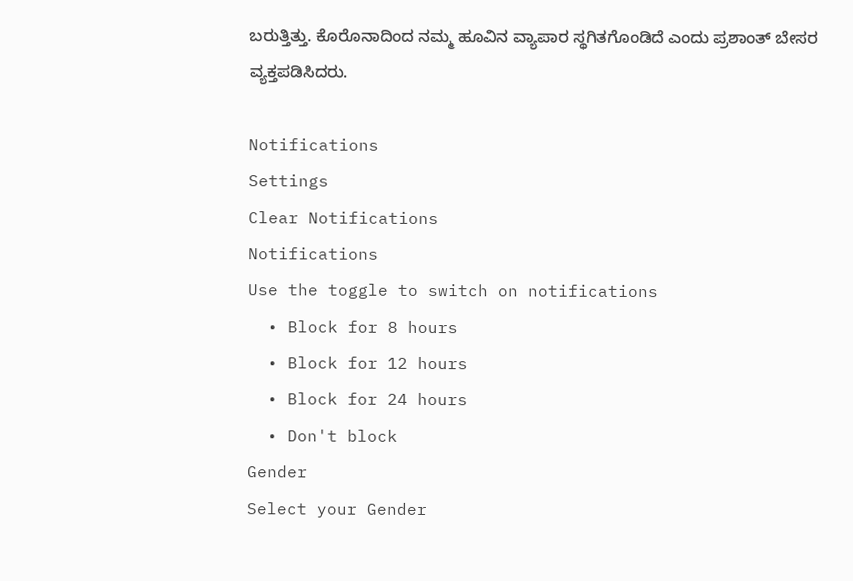ಬರುತ್ತಿತ್ತು. ಕೊರೊನಾದಿಂದ ನಮ್ಮ ಹೂವಿನ ವ್ಯಾಪಾರ ಸ್ಥಗಿತಗೊಂಡಿದೆ ಎಂದು ಪ್ರಶಾಂತ್ ಬೇಸರ ವ್ಯಕ್ತಪಡಿಸಿದರು.

Notifications
Settings
Clear Notifications
Notifications
Use the toggle to switch on notifications
  • Block for 8 hours
  • Block for 12 hours
  • Block for 24 hours
  • Don't block
Gender
Select your Gender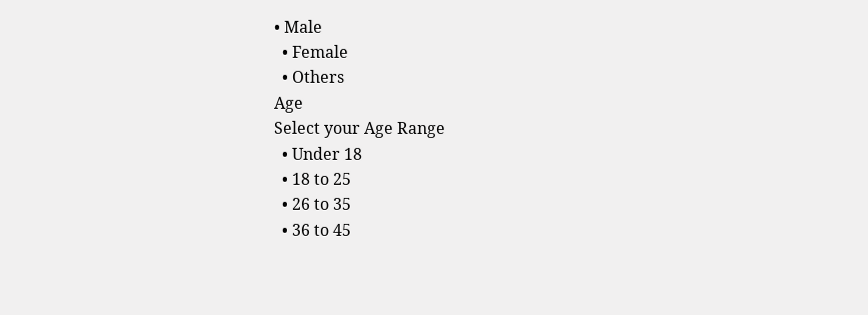• Male
  • Female
  • Others
Age
Select your Age Range
  • Under 18
  • 18 to 25
  • 26 to 35
  • 36 to 45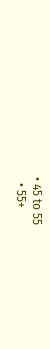• 45 to 55
  • 55+